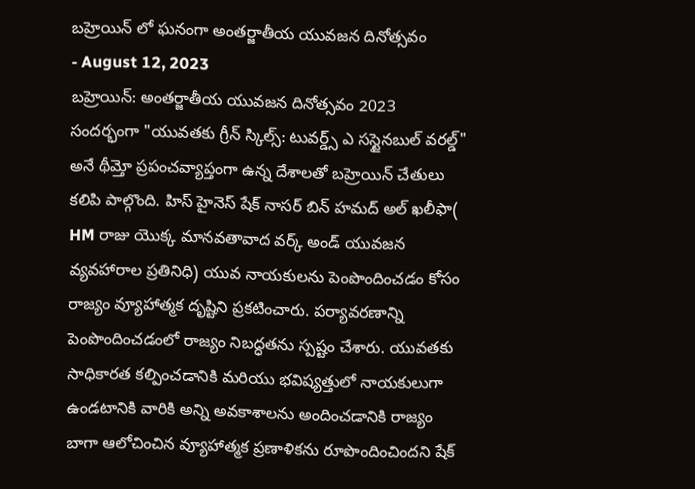బహ్రెయిన్ లో ఘనంగా అంతర్జాతీయ యువజన దినోత్సవం
- August 12, 2023
బహ్రెయిన్: అంతర్జాతీయ యువజన దినోత్సవం 2023 సందర్భంగా "యువతకు గ్రీన్ స్కిల్స్: టువర్డ్స్ ఎ సస్టైనబుల్ వరల్డ్" అనే థీమ్తో ప్రపంచవ్యాప్తంగా ఉన్న దేశాలతో బహ్రెయిన్ చేతులు కలిపి పాల్గొంది. హిస్ హైనెస్ షేక్ నాసర్ బిన్ హమద్ అల్ ఖలీఫా( HM రాజు యొక్క మానవతావాద వర్క్ అండ్ యువజన వ్యవహారాల ప్రతినిధి) యువ నాయకులను పెంపొందించడం కోసం రాజ్యం వ్యూహాత్మక దృష్టిని ప్రకటించారు. పర్యావరణాన్ని పెంపొందించడంలో రాజ్యం నిబద్ధతను స్పష్టం చేశారు. యువతకు సాధికారత కల్పించడానికి మరియు భవిష్యత్తులో నాయకులుగా ఉండటానికి వారికి అన్ని అవకాశాలను అందించడానికి రాజ్యం బాగా ఆలోచించిన వ్యూహాత్మక ప్రణాళికను రూపొందించిందని షేక్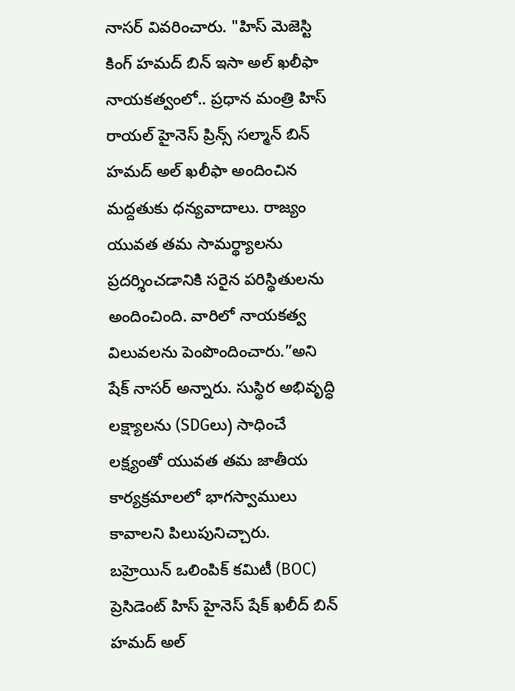నాసర్ వివరించారు. "హిస్ మెజెస్టి కింగ్ హమద్ బిన్ ఇసా అల్ ఖలీఫా నాయకత్వంలో.. ప్రధాన మంత్రి హిస్ రాయల్ హైనెస్ ప్రిన్స్ సల్మాన్ బిన్ హమద్ అల్ ఖలీఫా అందించిన మద్దతుకు ధన్యవాదాలు. రాజ్యం యువత తమ సామర్థ్యాలను ప్రదర్శించడానికి సరైన పరిస్థితులను అందించింది. వారిలో నాయకత్వ విలువలను పెంపొందించారు.”అని షేక్ నాసర్ అన్నారు. సుస్థిర అభివృద్ధి లక్ష్యాలను (SDGలు) సాధించే లక్ష్యంతో యువత తమ జాతీయ కార్యక్రమాలలో భాగస్వాములు కావాలని పిలుపునిచ్చారు.
బహ్రెయిన్ ఒలింపిక్ కమిటీ (BOC) ప్రెసిడెంట్ హిస్ హైనెస్ షేక్ ఖలీద్ బిన్ హమద్ అల్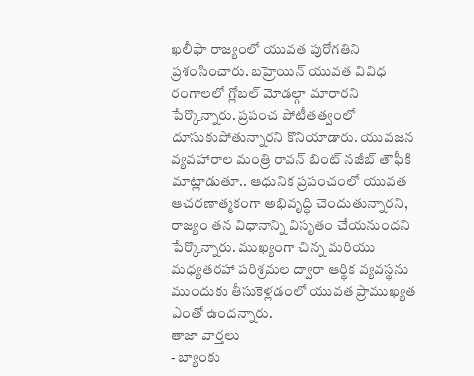ఖలీఫా రాజ్యంలో యువత పురోగతిని ప్రశంసించారు. బహ్రెయిన్ యువత వివిధ రంగాలలో గ్లోబల్ మోడల్గా మారారని పేర్కొన్నారు. ప్రపంచ పోటీతత్వంలో దూసుకుపోతున్నారని కొనియాడారు. యువజన వ్యవహారాల మంత్రి రావన్ బింట్ నజీబ్ తౌఫీకి మాట్లాడుతూ.. ఆధునిక ప్రపంచంలో యువత ఆచరణాత్మకంగా అభివృద్ధి చెందుతున్నారని, రాజ్యం తన విధానాన్ని విసృతం చేయనుందని పేర్కొన్నారు. ముఖ్యంగా చిన్న మరియు మధ్యతరహా పరిశ్రమల ద్వారా ఆర్థిక వ్యవస్థను ముందుకు తీసుకెళ్లడంలో యువత ప్రాముఖ్యత ఎంతో ఉందన్నారు.
తాజా వార్తలు
- బ్యాంకు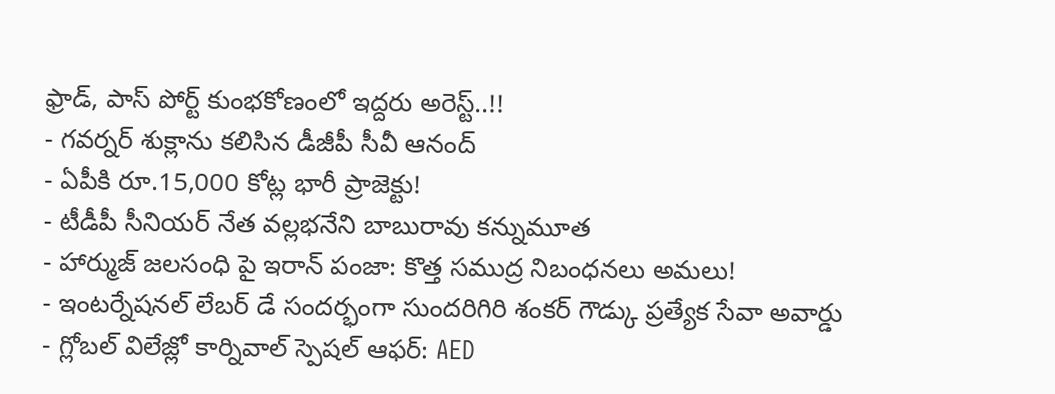ఫ్రాడ్, పాస్ పోర్ట్ కుంభకోణంలో ఇద్దరు అరెస్ట్..!!
- గవర్నర్ శుక్లాను కలిసిన డీజీపీ సీవీ ఆనంద్
- ఏపీకి రూ.15,000 కోట్ల భారీ ప్రాజెక్టు!
- టీడీపీ సీనియర్ నేత వల్లభనేని బాబురావు కన్నుమూత
- హార్ముజ్ జలసంధి పై ఇరాన్ పంజా: కొత్త సముద్ర నిబంధనలు అమలు!
- ఇంటర్నేషనల్ లేబర్ డే సందర్భంగా సుందరిగిరి శంకర్ గౌడ్కు ప్రత్యేక సేవా అవార్డు
- గ్లోబల్ విలేజ్లో కార్నివాల్ స్పెషల్ ఆఫర్: AED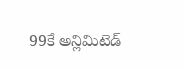99కే అన్లిమిటెడ్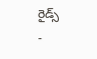రైడ్స్
-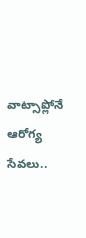వాట్సాప్లోనే ఆరోగ్య సేవలు..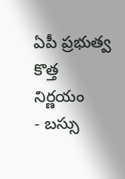ఏపీ ప్రభుత్వ కొత్త నిర్ణయం
- బస్సు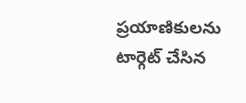ప్రయాణికులను టార్గెట్ చేసిన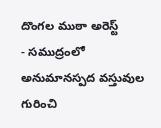దొంగల ముఠా అరెస్ట్
- సముద్రంలో అనుమానస్పద వస్తువుల గురించి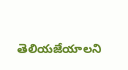తెలియజేయాలని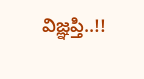విజ్ఞప్తి..!!